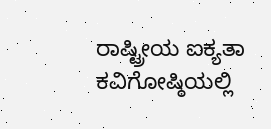ರಾಷ್ಟ್ರೀಯ ಐಕ್ಯತಾ ಕವಿಗೋಷ್ಠಿಯಲ್ಲಿ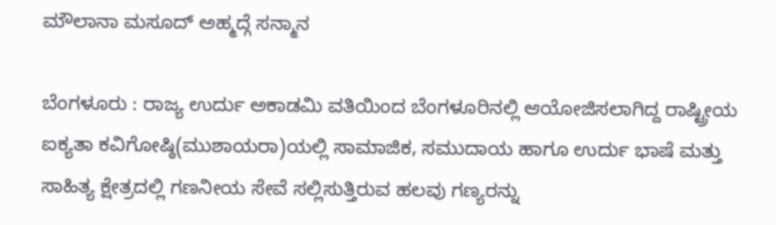ಮೌಲಾನಾ ಮಸೂದ್ ಅಹ್ಮದ್ಗೆ ಸನ್ಮಾನ

ಬೆಂಗಳೂರು : ರಾಜ್ಯ ಉರ್ದು ಅಕಾಡಮಿ ವತಿಯಿಂದ ಬೆಂಗಳೂರಿನಲ್ಲಿ ಆಯೋಜಿಸಲಾಗಿದ್ದ ರಾಷ್ಟ್ರೀಯ ಐಕ್ಯತಾ ಕವಿಗೋಷ್ಠಿ(ಮುಶಾಯರಾ)ಯಲ್ಲಿ ಸಾಮಾಜಿಕ, ಸಮುದಾಯ ಹಾಗೂ ಉರ್ದು ಭಾಷೆ ಮತ್ತು ಸಾಹಿತ್ಯ ಕ್ಷೇತ್ರದಲ್ಲಿ ಗಣನೀಯ ಸೇವೆ ಸಲ್ಲಿಸುತ್ತಿರುವ ಹಲವು ಗಣ್ಯರನ್ನು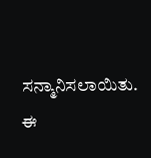ಸನ್ಮಾನಿಸಲಾಯಿತು.
ಈ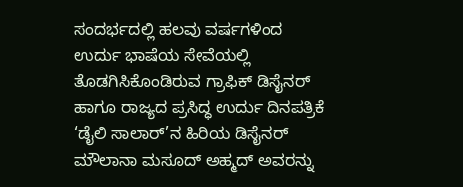ಸಂದರ್ಭದಲ್ಲಿ ಹಲವು ವರ್ಷಗಳಿಂದ ಉರ್ದು ಭಾಷೆಯ ಸೇವೆಯಲ್ಲಿ ತೊಡಗಿಸಿಕೊಂಡಿರುವ ಗ್ರಾಫಿಕ್ ಡಿಸೈನರ್ ಹಾಗೂ ರಾಜ್ಯದ ಪ್ರಸಿದ್ಧ ಉರ್ದು ದಿನಪತ್ರಿಕೆ ‘ಡೈಲಿ ಸಾಲಾರ್’ನ ಹಿರಿಯ ಡಿಸೈನರ್ ಮೌಲಾನಾ ಮಸೂದ್ ಅಹ್ಮದ್ ಅವರನ್ನು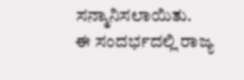ಸನ್ಮಾನಿಸಲಾಯಿತು.
ಈ ಸಂದರ್ಭದಲ್ಲಿ ರಾಜ್ಯ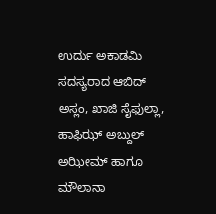ಉರ್ದು ಅಕಾಡಮಿ ಸದಸ್ಯರಾದ ಆಬಿದ್ ಅಸ್ಲಂ, ಖಾಜಿ ಸೈಫುಲ್ಲಾ, ಹಾಫಿಝ್ ಅಬ್ದುಲ್ ಅಝೀಮ್ ಹಾಗೂ ಮೌಲಾನಾ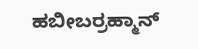ಹಬೀಬರ್ರಹ್ಮಾನ್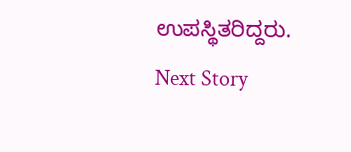ಉಪಸ್ಥಿತರಿದ್ದರು.
Next Story